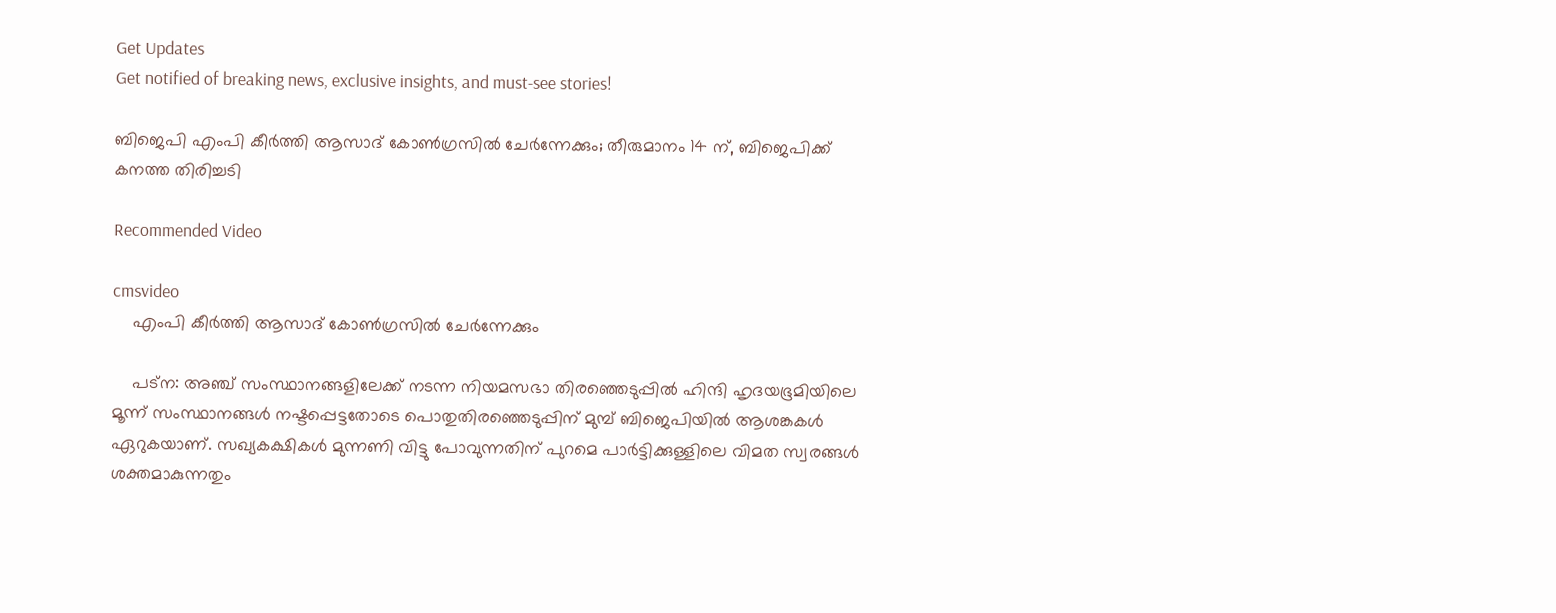Get Updates
Get notified of breaking news, exclusive insights, and must-see stories!

ബിജെപി എംപി കീര്‍ത്തി ആസാദ് കോണ്‍ഗ്രസില്‍ ചേര്‍ന്നേക്കും; തീരുമാനം 14 ന്, ബിജെപിക്ക് കനത്ത തിരിച്ചടി

Recommended Video

cmsvideo
    എംപി കീര്‍ത്തി ആസാദ് കോണ്‍ഗ്രസില്‍ ചേര്‍ന്നേക്കും

    പട്‌ന: അഞ്ച് സംസ്ഥാനങ്ങളിലേക്ക് നടന്ന നിയമസഭാ തിരഞ്ഞെടുപ്പില്‍ ഹിന്ദി ഹൃദയഭൂമിയിലെ മൂന്ന് സംസ്ഥാനങ്ങള്‍ നഷ്ടപ്പെട്ടതോടെ പൊതുതിരഞ്ഞെടുപ്പിന് മുമ്പ് ബിജെപിയില്‍ ആശങ്കകള്‍ ഏറുകയാണ്. സഖ്യകക്ഷികള്‍ മുന്നണി വിട്ടു പോവുന്നതിന് പുറമെ പാര്‍ട്ടിക്കുള്ളിലെ വിമത സ്വരങ്ങള്‍ ശക്തമാകുന്നതും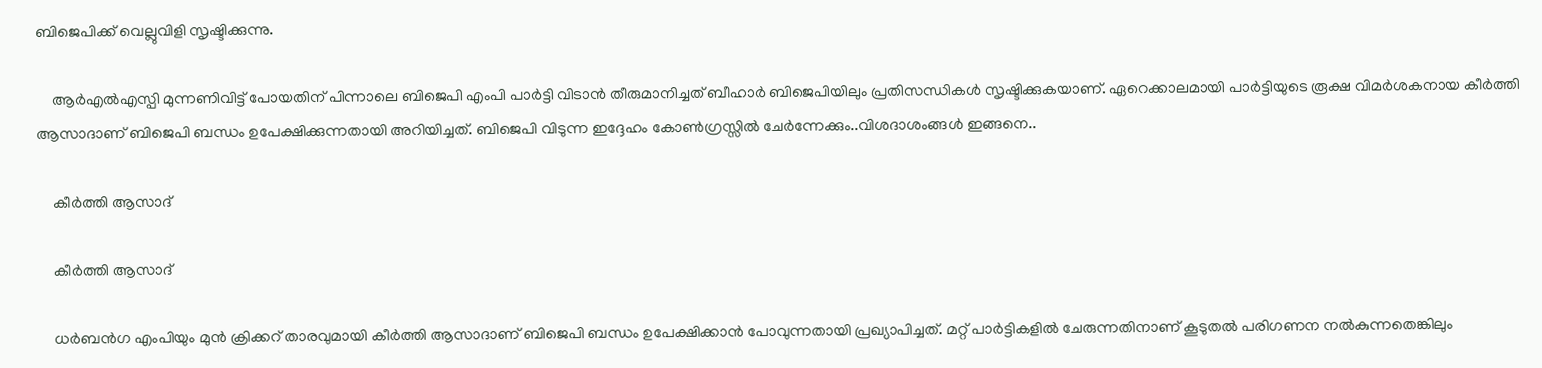ബിജെപിക്ക് വെല്ലുവിളി സൃഷ്ടിക്കുന്നു.

    ആര്‍എല്‍എസ്പി മുന്നണിവിട്ട് പോയതിന് പിന്നാലെ ബിജെപി എംപി പാര്‍ട്ടി വിടാന്‍ തീരുമാനിച്ചത് ബീഹാര്‍ ബിജെപിയിലും പ്രതിസന്ധികള്‍ സൃഷ്ടിക്കുകയാണ്. ഏറെക്കാലമായി പാര്‍ട്ടിയുടെ രൂക്ഷ വിമര്‍ശകനായ കീര്‍ത്തി ആസാദാണ് ബിജെപി ബന്ധം ഉപേക്ഷിക്കുന്നതായി അറിയിച്ചത്. ബിജെപി വിടുന്ന ഇദ്ദേഹം കോണ്‍ഗ്രസ്സില്‍ ചേർന്നേക്കും..വിശദാശംങ്ങള്‍ ഇങ്ങനെ..

    കീര്‍ത്തി ആസാദ്

    കീര്‍ത്തി ആസാദ്

    ധര്‍ബന്‍ഗ എംപിയും മുന്‍ ക്രിക്കറ് താരവുമായി കീര്‍ത്തി ആസാദാണ് ബിജെപി ബന്ധം ഉപേക്ഷിക്കാന്‍ പോവുന്നതായി പ്രഖ്യാപിച്ചത്. മറ്റ് പാര്‍ട്ടികളില്‍ ചേരുന്നതിനാണ് കൂടുതല്‍ പരിഗണന നല്‍കുന്നതെങ്കിലും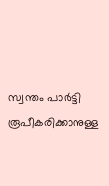സ്വന്തം പാര്‍ട്ടി രൂപീകരിക്കാനുള്ള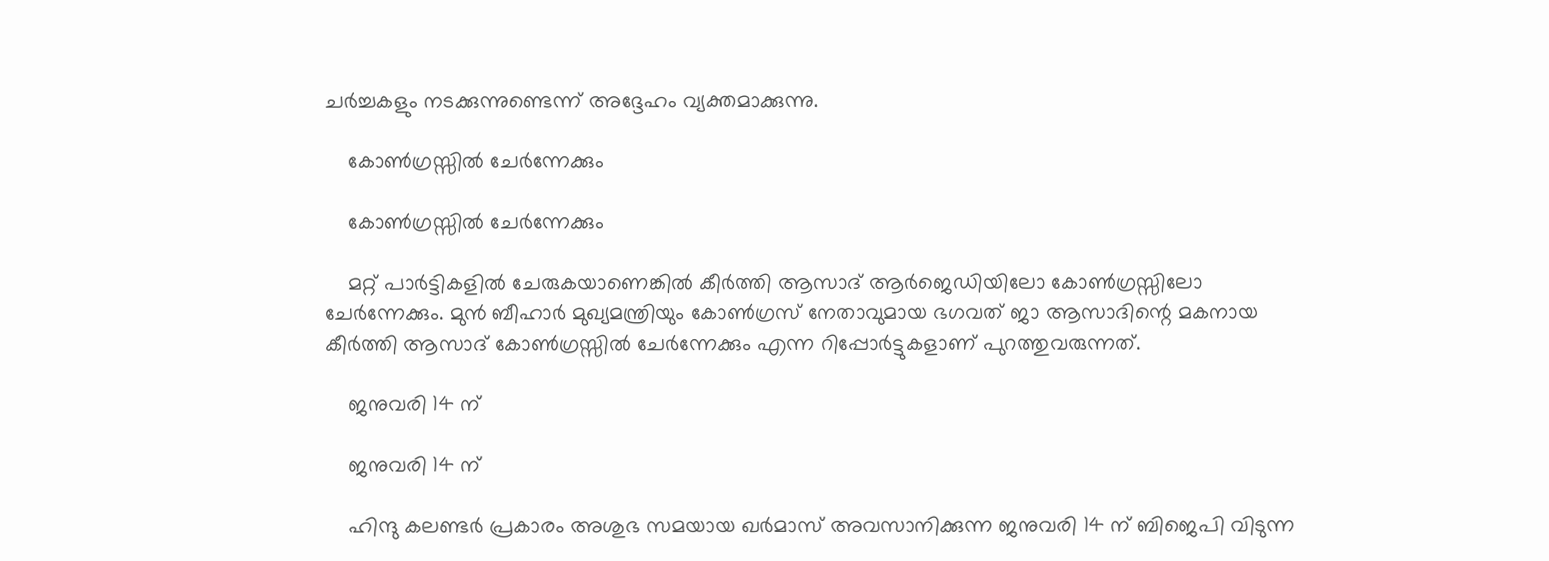ചര്‍ച്ചകളും നടക്കുന്നുണ്ടെന്ന് അദ്ദേഹം വ്യക്തമാക്കുന്നു.

    കോണ്‍ഗ്രസ്സില്‍ ചേർന്നേക്കും

    കോണ്‍ഗ്രസ്സില്‍ ചേർന്നേക്കും

    മറ്റ് പാര്‍ട്ടികളില്‍ ചേരുകയാണെങ്കില്‍ കീര്‍ത്തി ആസാദ് ആര്‍ജെഡിയിലോ കോണ്‍ഗ്രസ്സിലോ ചേര്‍ന്നേക്കും. മുന്‍ ബീഹാര്‍ മുഖ്യമന്ത്രിയും കോണ്‍ഗ്രസ് നേതാവുമായ ഭഗവത് ജാ ആസാദിന്റെ മകനായ കീര്‍ത്തി ആസാദ് കോണ്‍ഗ്രസ്സില്‍ ചേർന്നേക്കും എന്ന റിപ്പോർട്ടുകളാണ് പുറത്തുവരുന്നത്.

    ജനുവരി 14 ന്

    ജനുവരി 14 ന്

    ഹിന്ദു കലണ്ടര്‍ പ്രകാരം അശുഭ സമയായ ഖര്‍മാസ് അവസാനിക്കുന്ന ജനുവരി 14 ന് ബിജെപി വിടുന്ന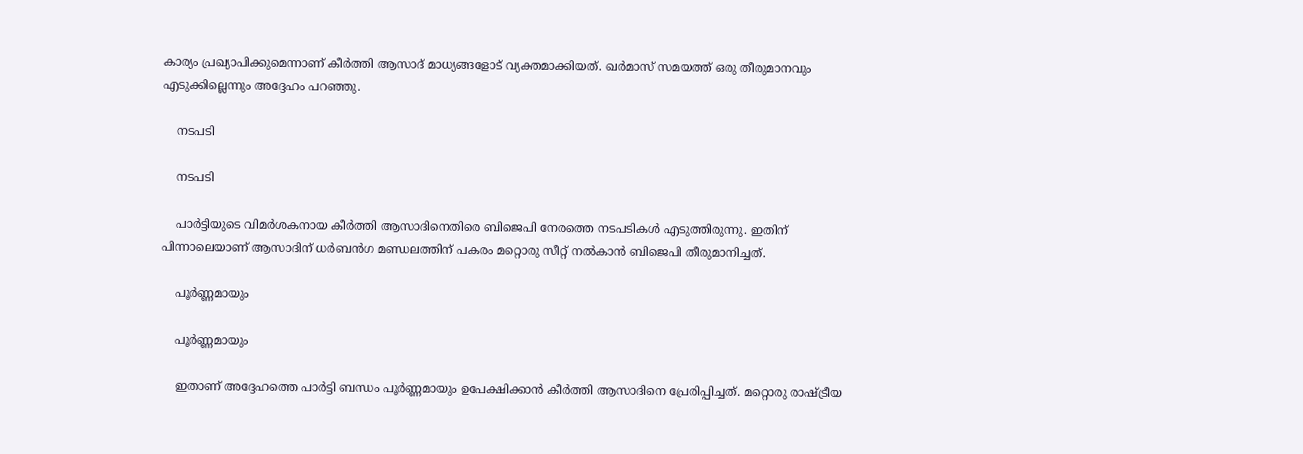കാര്യം പ്രഖ്യാപിക്കുമെന്നാണ് കീര്‍ത്തി ആസാദ് മാധ്യങ്ങളോട് വ്യക്തമാക്കിയത്. ഖര്‍മാസ് സമയത്ത് ഒരു തീരുമാനവും എടുക്കില്ലെന്നും അദ്ദേഹം പറഞ്ഞു.

    നടപടി

    നടപടി

    പാര്‍ട്ടിയുടെ വിമര്‍ശകനായ കീര്‍ത്തി ആസാദിനെതിരെ ബിജെപി നേരത്തെ നടപടികള്‍ എടുത്തിരുന്നു. ഇതിന് പിന്നാലെയാണ് ആസാദിന് ധര്‍ബന്‍ഗ മണ്ഡലത്തിന് പകരം മറ്റൊരു സീറ്റ് നല്‍കാന്‍ ബിജെപി തീരുമാനിച്ചത്.

    പൂര്‍ണ്ണമായും

    പൂര്‍ണ്ണമായും

    ഇതാണ് അദ്ദേഹത്തെ പാര്‍ട്ടി ബന്ധം പൂര്‍ണ്ണമായും ഉപേക്ഷിക്കാന്‍ കീര്‍ത്തി ആസാദിനെ പ്രേരിപ്പിച്ചത്. മറ്റൊരു രാഷ്ട്രീയ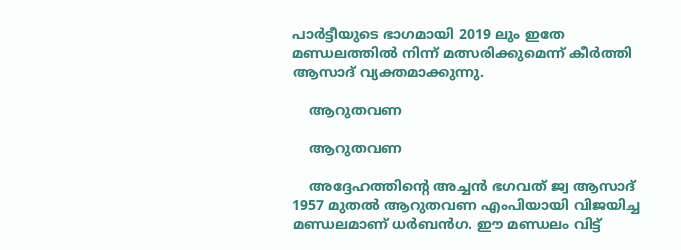പാര്‍ട്ടീയുടെ ഭാഗമായി 2019 ലും ഇതേ മണ്ഡലത്തില്‍ നിന്ന് മത്സരിക്കുമെന്ന് കീര്‍ത്തി ആസാദ് വ്യക്തമാക്കുന്നു.

    ആറുതവണ

    ആറുതവണ

    അദ്ദേഹത്തിന്റെ അച്ചന്‍ ഭഗവത് ജ്വ ആസാദ് 1957 മുതല്‍ ആറുതവണ എംപിയായി വിജയിച്ച മണ്ഡലമാണ് ധര്‍ബന്‍ഗ. ഈ മണ്ഡലം വിട്ട്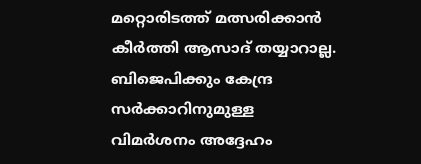മറ്റൊരിടത്ത് മത്സരിക്കാന്‍ കീര്‍ത്തി ആസാദ് തയ്യാറാല്ല. ബിജെപിക്കും കേന്ദ്ര സര്‍ക്കാറിനുമുള്ള വിമര്‍ശനം അദ്ദേഹം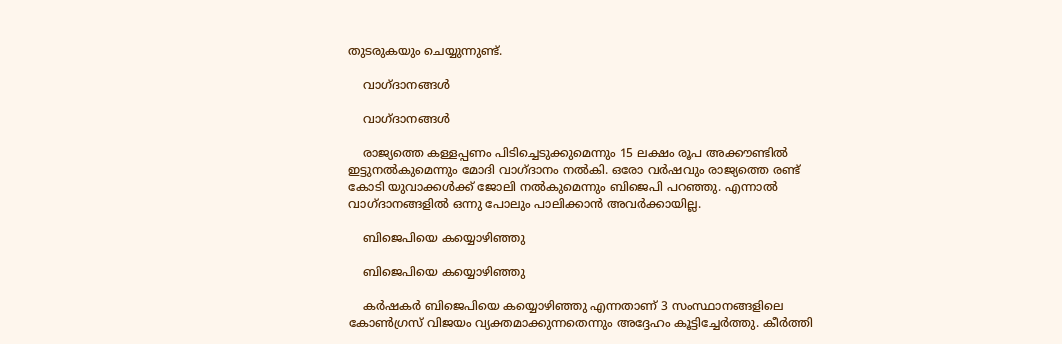തുടരുകയും ചെയ്യുന്നുണ്ട്.

    വാഗ്ദാനങ്ങള്‍

    വാഗ്ദാനങ്ങള്‍

    രാജ്യത്തെ കള്ളപ്പണം പിടിച്ചെടുക്കുമെന്നും 15 ലക്ഷം രൂപ അക്കൗണ്ടില്‍ ഇട്ടുനല്‍കുമെന്നും മോദി വാഗ്ദാനം നല്‍കി. ഒരോ വര്‍ഷവും രാജ്യത്തെ രണ്ട് കോടി യുവാക്കള്‍ക്ക് ജോലി നല്‍കുമെന്നും ബിജെപി പറഞ്ഞു. എന്നാല്‍ വാഗ്ദാനങ്ങളില്‍ ഒന്നു പോലും പാലിക്കാന്‍ അവര്‍ക്കായില്ല.

    ബിജെപിയെ കയ്യൊഴിഞ്ഞു

    ബിജെപിയെ കയ്യൊഴിഞ്ഞു

    കര്‍ഷകര്‍ ബിജെപിയെ കയ്യൊഴിഞ്ഞു എന്നതാണ് 3 സംസ്ഥാനങ്ങളിലെ കോണ്‍ഗ്രസ് വിജയം വ്യക്തമാക്കുന്നതെന്നും അദ്ദേഹം കൂട്ടിച്ചേര്‍ത്തു. കീര്‍ത്തി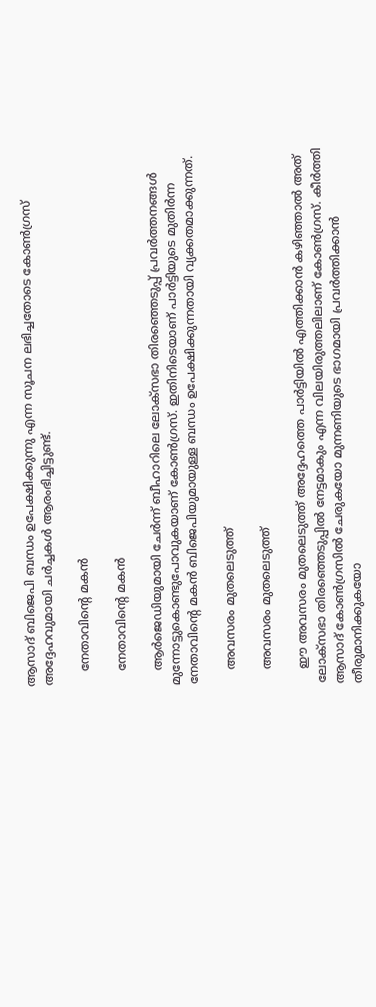ആസാദ് ബിജെപി ബന്ധം ഉപേക്ഷിക്കുന്നു എന്ന സൂചന ലഭിച്ചതോടെ കോണ്‍ഗ്രസ് അദ്ദേഹവുമായി ചര്‍ച്ചകള്‍ ആരംഭിച്ചിട്ടുണ്ട്.

    നേതാവിന്റെ മകന്‍

    നേതാവിന്റെ മകന്‍

    ആര്‍ജെഡിയുമായി ചേര്‍ന്ന് ബീഹാറിലെ ലോക്‌സഭാ തിരഞ്ഞെടുപ്പ് പ്രവര്‍ത്തനങ്ങള്‍ മുന്നോട്ടുകൊണ്ടുപോവുകയാണ് കോണ്‍ഗ്രസ്. ഇതിനിടെയാണ് പാര്‍ട്ടിയുടെ മുതിര്‍ന്ന നേതാവിന്റെ മകന്‍ ബിജെപിയുമായുള്ള ബന്ധം ഉപേക്ഷിക്കുന്നതായി വ്യക്കതമാക്കുന്നത്.

    അവസരം മുതലെടുത്ത്

    അവസരം മുതലെടുത്ത്

    ഈ അവസരം മുതലെടുത്ത് അദ്ദേഹത്തെ പാര്‍ട്ടിയില്‍ എത്തിക്കാന്‍ കഴിഞ്ഞാല്‍ അത് ലോക്‌സഭാ തിരഞ്ഞെടുപ്പില്‍ നേട്ടമാകും എന്ന വിലയിരുത്തലിലാണ് കോണ്‍ഗ്രസ്. കീര്‍ത്തി ആസാദ് കോണ്‍ഗ്രസില്‍ ചേരുകയോ മുന്നണിയുടെ ഭാഗമായി പ്രവര്‍ത്തിക്കാന്‍ തീരുമാനിക്കുകയോ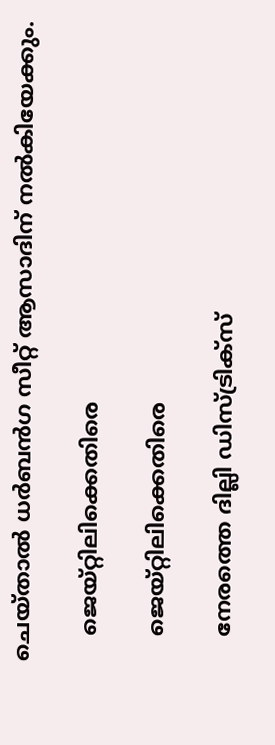ചെയ്താല്‍ ധര്‍ബന്‍ഗ സീറ്റ് ആസാദിന് നല്‍കിയേക്കും.

    ജെയ്റ്റിലിക്കെതിരെ

    ജെയ്റ്റിലിക്കെതിരെ

    നേരത്തെ ദില്ലി ഡിസ്ട്രിക്‌സ്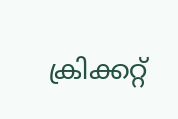ക്രിക്കറ്റ്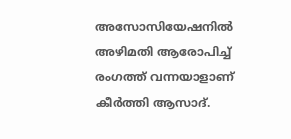അസോസിയേഷനില്‍ അഴിമതി ആരോപിച്ച് രംഗത്ത് വന്നയാളാണ് കീര്‍ത്തി ആസാദ്.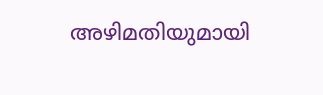അഴിമതിയുമായി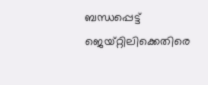ബന്ധപ്പെട്ട് ജെയ്റ്റിലിക്കെതിരെ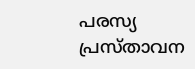പരസ്യ പ്രസ്താവന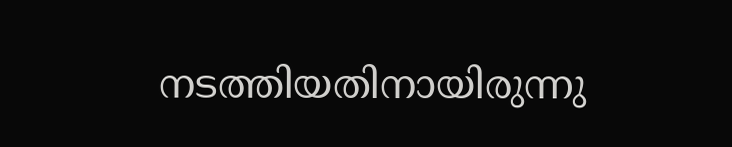നടത്തിയതിനായിരുന്നു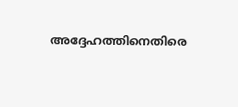അദ്ദേഹത്തിനെതിരെ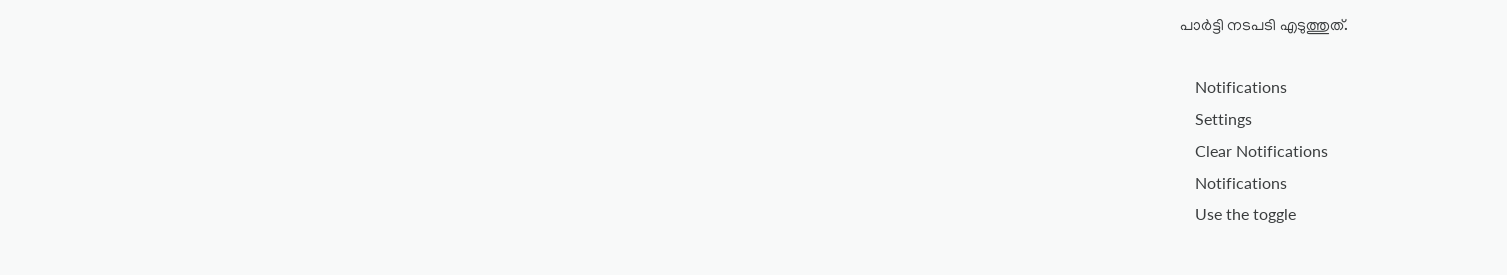പാര്‍ട്ടി നടപടി എടുത്തുത്.

    Notifications
    Settings
    Clear Notifications
    Notifications
    Use the toggle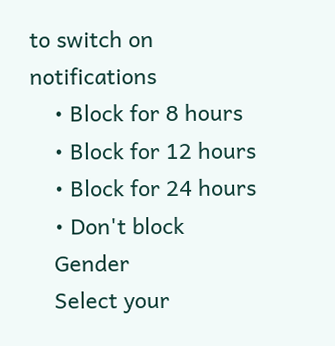to switch on notifications
    • Block for 8 hours
    • Block for 12 hours
    • Block for 24 hours
    • Don't block
    Gender
    Select your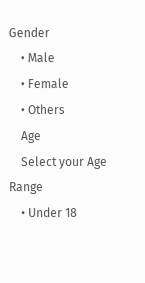Gender
    • Male
    • Female
    • Others
    Age
    Select your Age Range
    • Under 18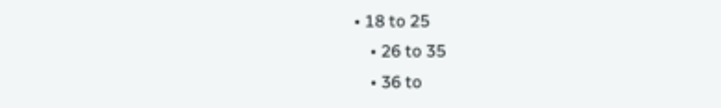• 18 to 25
    • 26 to 35
    • 36 to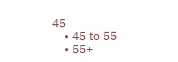45
    • 45 to 55
    • 55+